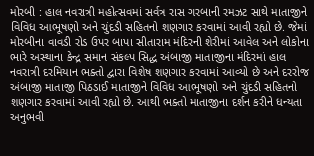મોરબી : હાલ નવરાત્રી મહોત્સવમાં સર્વત્ર રાસ ગરબાની રમઝટ સાથે માતાજીને વિવિધ આભૂષણો અને ચુંદડી સહિતનો શણગાર કરવામાં આવી રહ્યો છે. જેમાં મોરબીના વાવડી રોડ ઉપર બાપા સીતારામ મંદિરની શેરીમાં આવેલ અને લોકોના ભારે અસ્થાના કેન્દ્ર સમાન સંકલ્પ સિદ્ધ અંબાજી માતાજીના મંદિરમાં હાલ નવરાત્રી દરમિયાન ભક્તો દ્વારા વિશેષ શણગાર કરવામાં આવ્યો છે અને દરરોજ અંબાજી માતાજી પિઠડાઈ માતાજીને વિવિધ આભૂષણો અને ચુંદડી સહિતનો શણગાર કરવામાં આવી રહ્યો છે. આથી ભક્તો માતાજીના દર્શન કરીને ધન્યતા અનુભવી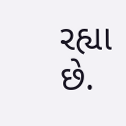રહ્યા છે.